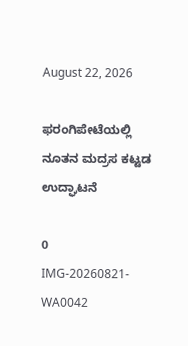August 22, 2026

ಫರಂಗಿಪೇಟೆಯಲ್ಲಿ ನೂತನ ಮದ್ರಸ ಕಟ್ಟಡ ಉದ್ಘಾಟನೆ

0
IMG-20260821-WA0042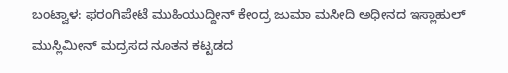ಬಂಟ್ವಾಳ: ಫರಂಗಿಪೇಟೆ ಮುಹಿಯುದ್ದೀನ್ ಕೇಂದ್ರ ಜುಮಾ ಮಸೀದಿ ಅಧೀನದ ಇಸ್ಲಾಹುಲ್ ಮುಸ್ಲಿಮೀನ್ ಮದ್ರಸದ ನೂತನ ಕಟ್ಟಡದ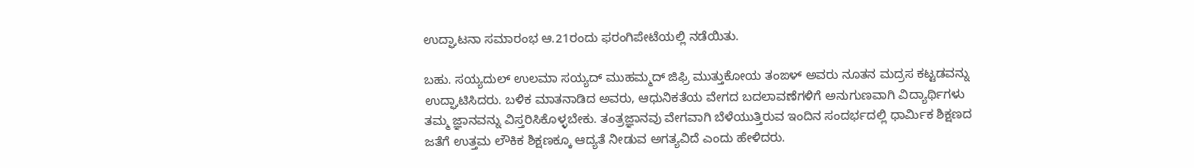ಉದ್ಘಾಟನಾ ಸಮಾರಂಭ ಆ.21ರಂದು ಫರಂಗಿಪೇಟೆಯಲ್ಲಿ ನಡೆಯಿತು.

ಬಹು. ಸಯ್ಯದುಲ್ ಉಲಮಾ ಸಯ್ಯದ್ ಮುಹಮ್ಮದ್ ಜಿಫ್ರಿ ಮುತ್ತುಕೋಯ ತಂಙಳ್ ಅವರು ನೂತನ ಮದ್ರಸ ಕಟ್ಟಡವನ್ನು ಉದ್ಘಾಟಿಸಿದರು. ಬಳಿಕ ಮಾತನಾಡಿದ ಅವರು, ಆಧುನಿಕತೆಯ ವೇಗದ ಬದಲಾವಣೆಗಳಿಗೆ ಅನುಗುಣವಾಗಿ ವಿದ್ಯಾರ್ಥಿಗಳು ತಮ್ಮ ಜ್ಞಾನವನ್ನು ವಿಸ್ತರಿಸಿಕೊಳ್ಳಬೇಕು. ತಂತ್ರಜ್ಞಾನವು ವೇಗವಾಗಿ ಬೆಳೆಯುತ್ತಿರುವ ಇಂದಿನ ಸಂದರ್ಭದಲ್ಲಿ ಧಾರ್ಮಿಕ ಶಿಕ್ಷಣದ ಜತೆಗೆ ಉತ್ತಮ ಲೌಕಿಕ ಶಿಕ್ಷಣಕ್ಕೂ ಆದ್ಯತೆ ನೀಡುವ ಅಗತ್ಯವಿದೆ ಎಂದು ಹೇಳಿದರು.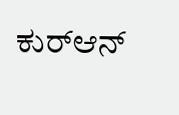ಕುರ್‌ಆನ್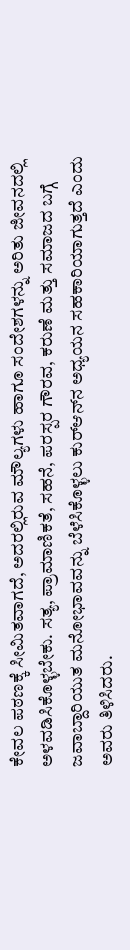ಕೇವಲ ಪಠಣಕ್ಕೆ ಸೀಮಿತವಾಗದೆ, ಅದರಲ್ಲಿರುವ ಮೌಲ್ಯಗಳು ಹಾಗೂ ಸಂದೇಶಗಳನ್ನು ಅರಿತು ಜೀವನದಲ್ಲಿ ಅಳವಡಿಸಿಕೊಳ್ಳಬೇಕು. ಸತ್ಯ, ಪ್ರಾಮಾಣಿಕತೆ, ಸಹನೆ, ಪರಸ್ಪರ ಗೌರವ, ಕರುಣೆ ಮತ್ತು ಸಮಾಜದ ಬಗ್ಗೆ ಜವಾಬ್ದಾರಿಯುತ ಮನೋಭಾವವನ್ನು ಬೆಳೆಸಿಕೊಳ್ಳಲು ಕುರ್‌ಆನ್‌ನ ಅಧ್ಯಯನ ಸಹಕಾರಿಯಾಗುತ್ತದೆ ಎಂದು ಅವರು ತಿಳಿಸಿದರು.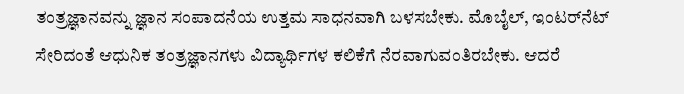ತಂತ್ರಜ್ಞಾನವನ್ನು ಜ್ಞಾನ ಸಂಪಾದನೆಯ ಉತ್ತಮ ಸಾಧನವಾಗಿ ಬಳಸಬೇಕು. ಮೊಬೈಲ್, ಇಂಟರ್‌ನೆಟ್ ಸೇರಿದಂತೆ ಆಧುನಿಕ ತಂತ್ರಜ್ಞಾನಗಳು ವಿದ್ಯಾರ್ಥಿಗಳ ಕಲಿಕೆಗೆ ನೆರವಾಗುವಂತಿರಬೇಕು. ಆದರೆ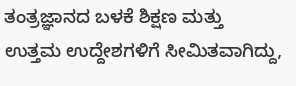ತಂತ್ರಜ್ಞಾನದ ಬಳಕೆ ಶಿಕ್ಷಣ ಮತ್ತು ಉತ್ತಮ ಉದ್ದೇಶಗಳಿಗೆ ಸೀಮಿತವಾಗಿದ್ದು,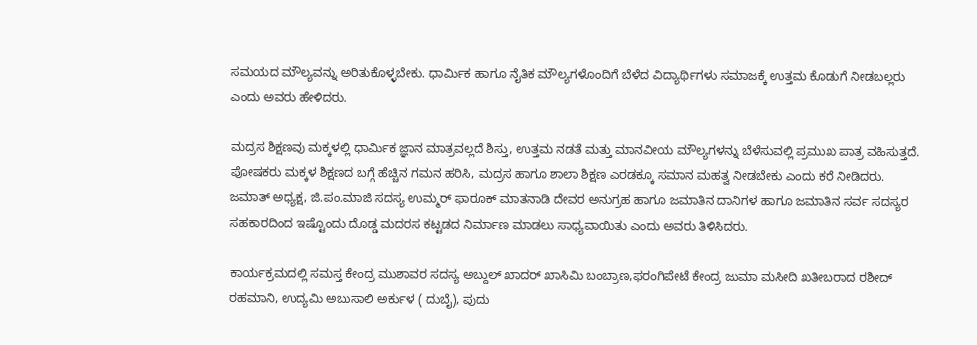ಸಮಯದ ಮೌಲ್ಯವನ್ನು ಅರಿತುಕೊಳ್ಳಬೇಕು. ಧಾರ್ಮಿಕ ಹಾಗೂ ನೈತಿಕ ಮೌಲ್ಯಗಳೊಂದಿಗೆ ಬೆಳೆದ ವಿದ್ಯಾರ್ಥಿಗಳು ಸಮಾಜಕ್ಕೆ ಉತ್ತಮ ಕೊಡುಗೆ ನೀಡಬಲ್ಲರು ಎಂದು ಅವರು ಹೇಳಿದರು.

ಮದ್ರಸ ಶಿಕ್ಷಣವು ಮಕ್ಕಳಲ್ಲಿ ಧಾರ್ಮಿಕ ಜ್ಞಾನ ಮಾತ್ರವಲ್ಲದೆ ಶಿಸ್ತು, ಉತ್ತಮ ನಡತೆ ಮತ್ತು ಮಾನವೀಯ ಮೌಲ್ಯಗಳನ್ನು ಬೆಳೆಸುವಲ್ಲಿ ಪ್ರಮುಖ ಪಾತ್ರ ವಹಿಸುತ್ತದೆ. ಪೋಷಕರು ಮಕ್ಕಳ ಶಿಕ್ಷಣದ ಬಗ್ಗೆ ಹೆಚ್ಚಿನ ಗಮನ ಹರಿಸಿ, ಮದ್ರಸ ಹಾಗೂ ಶಾಲಾ ಶಿಕ್ಷಣ ಎರಡಕ್ಕೂ ಸಮಾನ ಮಹತ್ವ ನೀಡಬೇಕು ಎಂದು ಕರೆ ನೀಡಿದರು.
ಜಮಾತ್ ಅಧ್ಯಕ್ಷ, ಜಿ.ಪಂ‌.ಮಾಜಿ ಸದಸ್ಯ ಉಮ್ಮರ್ ಫಾರೂಕ್ ಮಾತನಾಡಿ ದೇವರ ಅನುಗ್ರಹ ಹಾಗೂ ಜಮಾತಿನ ದಾನಿಗಳ ಹಾಗೂ ಜಮಾತಿನ ಸರ್ವ ಸದಸ್ಯರ ಸಹಕಾರದಿಂದ ಇಷ್ಟೊಂದು ದೊಡ್ಡ ಮದರಸ ಕಟ್ಟಡದ ನಿರ್ಮಾಣ ಮಾಡಲು ಸಾಧ್ಯವಾಯಿತು ಎಂದು ಅವರು ತಿಳಿಸಿದರು.

ಕಾರ್ಯಕ್ರಮದಲ್ಲಿ ಸಮಸ್ತ ಕೇಂದ್ರ ಮುಶಾವರ ಸದಸ್ಯ ಅಬ್ದುಲ್ ಖಾದರ್ ಖಾಸಿಮಿ ಬಂಬ್ರಾಣ,ಫರಂಗಿಪೇಟೆ ಕೇಂದ್ರ ಜುಮಾ ಮಸೀದಿ ಖತೀಬರಾದ ರಶೀದ್ ರಹಮಾನಿ, ಉದ್ಯಮಿ ಅಬುಸಾಲಿ ಅರ್ಕುಳ ( ದುಬೈ), ಪುದು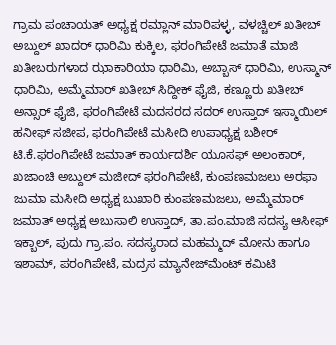ಗ್ರಾಮ ಪಂಚಾಯತ್ ಅಧ್ಯಕ್ಷ ರಮ್ಲಾನ್ ಮಾರಿಪಳ್ಳ, ವಳಚ್ಚಿಲ್ ಖತೀಬ್ ಅಬ್ದುಲ್ ಖಾದರ್ ಧಾರಿಮಿ ಕುಕ್ಕಿಲ, ಫರಂಗಿಪೇಟೆ ಜಮಾತೆ ಮಾಜಿ ಖತೀಬರುಗಳಾದ ಝಾಕಾರಿಯಾ ಧಾರಿಮಿ, ಅಬ್ಬಾಸ್ ಧಾರಿಮಿ, ಉಸ್ಮಾನ್ ಧಾರಿಮಿ, ಅಮ್ಮೆಮಾರ್ ಖತೀಬ್ ಸಿದ್ದೀಕ್ ಫೈಜಿ, ಕಣ್ಣೂರು ಖತೀಬ್ ಅನ್ಸಾರ್ ಫೈಜಿ, ಫರಂಗಿಪೇಟೆ ಮದಸರದ ಸದರ್ ಉಸ್ತಾದ್ ಇಸ್ಮಾಯಿಲ್ ಹನೀಫ್ ಸಜೀಪ, ಫರಂಗಿಪೇಟೆ ಮಸೀದಿ ಉಪಾಧ್ಯಕ್ಷ ಬಶೀರ್ ಟಿ.ಕೆ.ಫರಂಗಿಪೇಟೆ ಜಮಾತ್ ಕಾರ್ಯದರ್ಶಿ ಯೂಸಫ್ ಅಲಂಕಾರ್, ಖಜಾಂಚಿ ಅಬ್ದುಲ್ ಮಜೀದ್ ಫರಂಗಿಪೇಟೆ, ಕುಂಪಣಮಜಲು ಅರಫಾ ಜುಮಾ ಮಸೀದಿ ಅಧ್ಯಕ್ಷ ಬುಖಾರಿ ಕುಂಪಣಮಜಲು, ಅಮ್ಮೆಮಾರ್ ಜಮಾತ್ ಅಧ್ಯಕ್ಷ ಅಬುಸಾಲಿ ಉಸ್ತಾದ್, ತಾ.ಪಂ.ಮಾಜಿ ಸದಸ್ಯ ಆಸೀಫ್ ಇಕ್ಬಾಲ್, ಪುದು ಗ್ರಾ.ಪಂ. ಸದಸ್ಯರಾದ ಮಹಮ್ಮದ್ ಮೋನು ಹಾಗೂ ಇಶಾಮ್, ಪರಂಗಿಪೇಟೆ, ಮದ್ರಸ ಮ್ಯಾನೇಜ್‌ಮೆಂಟ್ ಕಮಿಟಿ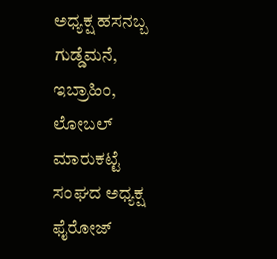ಅಧ್ಯಕ್ಷ ಹಸನಬ್ಬ ಗುಡ್ಡೆಮನೆ, ಇಬ್ರಾಹಿಂ, ಲೋಬಲ್ ಮಾರುಕಟ್ಟೆ ಸಂಘದ ಅಧ್ಯಕ್ಷ ಫೈರೋಜ್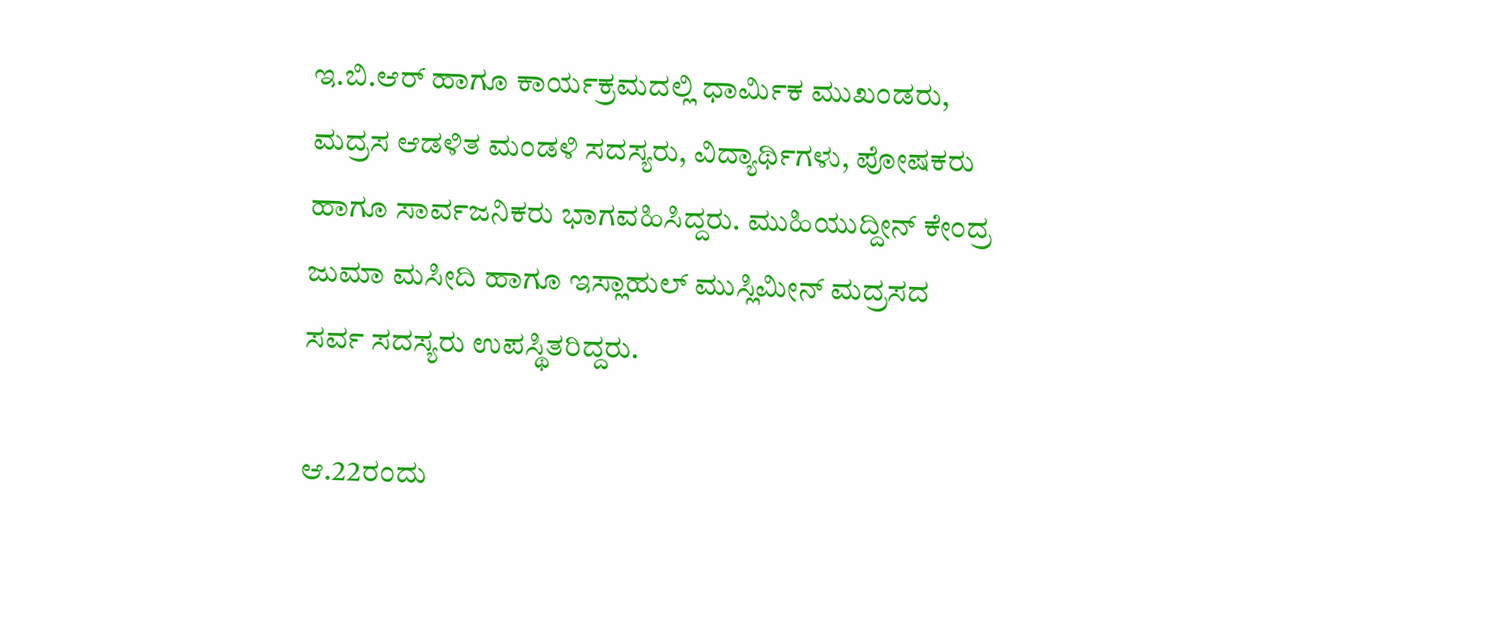ಇ.ಬಿ.ಆರ್ ಹಾಗೂ ಕಾರ್ಯಕ್ರಮದಲ್ಲಿ ಧಾರ್ಮಿಕ ಮುಖಂಡರು, ಮದ್ರಸ ಆಡಳಿತ ಮಂಡಳಿ ಸದಸ್ಯರು, ವಿದ್ಯಾರ್ಥಿಗಳು, ಪೋಷಕರು ಹಾಗೂ ಸಾರ್ವಜನಿಕರು ಭಾಗವಹಿಸಿದ್ದರು. ಮುಹಿಯುದ್ದೀನ್ ಕೇಂದ್ರ ಜುಮಾ ಮಸೀದಿ ಹಾಗೂ ಇಸ್ಲಾಹುಲ್ ಮುಸ್ಲಿಮೀನ್ ಮದ್ರಸದ ಸರ್ವ ಸದಸ್ಯರು ಉಪಸ್ಥಿತರಿದ್ದರು.

ಆ.22ರಂದು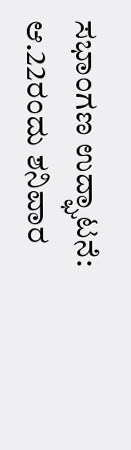ಸಭಾಂಗಣ ಉದ್ಘಾಟನೆ:
ಆ.22ರಂದು ಶನಿವಾರ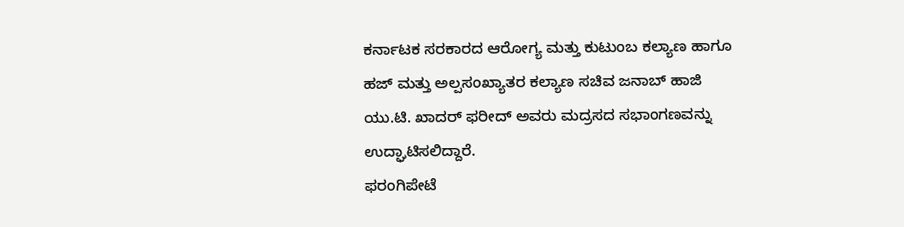ಕರ್ನಾಟಕ ಸರಕಾರದ ಆರೋಗ್ಯ ಮತ್ತು ಕುಟುಂಬ ಕಲ್ಯಾಣ ಹಾಗೂ ಹಜ್ ಮತ್ತು ಅಲ್ಪಸಂಖ್ಯಾತರ ಕಲ್ಯಾಣ ಸಚಿವ ಜನಾಬ್ ಹಾಜಿ ಯು.ಟಿ. ಖಾದರ್ ಫರೀದ್ ಅವರು ಮದ್ರಸದ ಸಭಾಂಗಣವನ್ನು ಉದ್ಘಾಟಿಸಲಿದ್ದಾರೆ.
ಫರಂಗಿಪೇಟೆ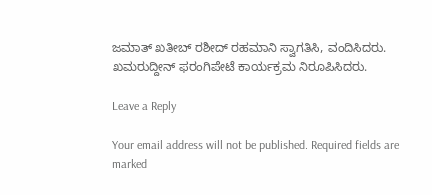ಜಮಾತ್ ಖತೀಬ್ ರಶೀದ್ ರಹಮಾನಿ ಸ್ವಾಗತಿಸಿ, ವಂದಿಸಿದರು. ಖಮರುದ್ದೀನ್ ಫರಂಗಿಪೇಟೆ ಕಾರ್ಯಕ್ರಮ ನಿರೂಪಿಸಿದರು.

Leave a Reply

Your email address will not be published. Required fields are marked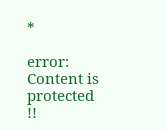*

error: Content is protected !!